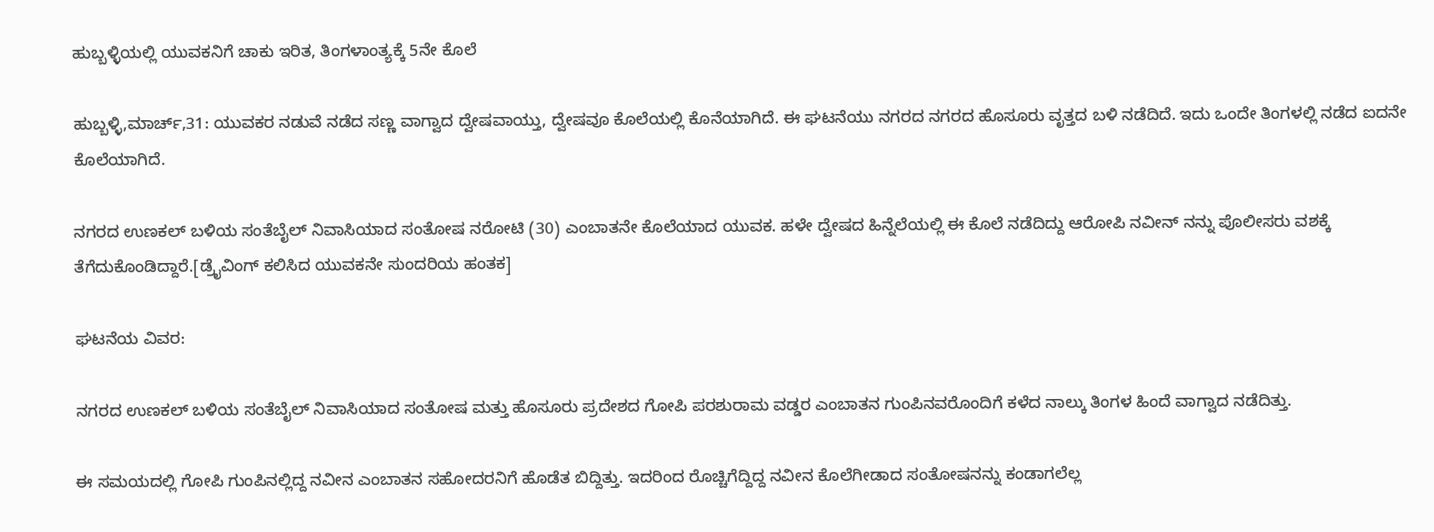ಹುಬ್ಬಳ್ಳಿಯಲ್ಲಿ ಯುವಕನಿಗೆ ಚಾಕು ಇರಿತ, ತಿಂಗಳಾಂತ್ಯಕ್ಕೆ 5ನೇ ಕೊಲೆ

ಹುಬ್ಬಳ್ಳಿ,ಮಾರ್ಚ್,31: ಯುವಕರ ನಡುವೆ ನಡೆದ ಸಣ್ಣ ವಾಗ್ವಾದ ದ್ವೇಷವಾಯ್ತು, ದ್ವೇಷವೂ ಕೊಲೆಯಲ್ಲಿ ಕೊನೆಯಾಗಿದೆ. ಈ ಘಟನೆಯು ನಗರದ ನಗರದ ಹೊಸೂರು ವೃತ್ತದ ಬಳಿ ನಡೆದಿದೆ. ಇದು ಒಂದೇ ತಿಂಗಳಲ್ಲಿ ನಡೆದ ಐದನೇ ಕೊಲೆಯಾಗಿದೆ.

ನಗರದ ಉಣಕಲ್ ಬಳಿಯ ಸಂತೆಬೈಲ್ ನಿವಾಸಿಯಾದ ಸಂತೋಷ ನರೋಟಿ (30) ಎಂಬಾತನೇ ಕೊಲೆಯಾದ ಯುವಕ. ಹಳೇ ದ್ವೇಷದ ಹಿನ್ನೆಲೆಯಲ್ಲಿ ಈ ಕೊಲೆ ನಡೆದಿದ್ದು ಆರೋಪಿ ನವೀನ್ ನನ್ನು ಪೊಲೀಸರು ವಶಕ್ಕೆ ತೆಗೆದುಕೊಂಡಿದ್ದಾರೆ.[ಡ್ರೈವಿಂಗ್ ಕಲಿಸಿದ ಯುವಕನೇ ಸುಂದರಿಯ ಹಂತಕ]

ಘಟನೆಯ ವಿವರ:

ನಗರದ ಉಣಕಲ್ ಬಳಿಯ ಸಂತೆಬೈಲ್ ನಿವಾಸಿಯಾದ ಸಂತೋಷ ಮತ್ತು ಹೊಸೂರು ಪ್ರದೇಶದ ಗೋಪಿ ಪರಶುರಾಮ ವಡ್ಡರ ಎಂಬಾತನ ಗುಂಪಿನವರೊಂದಿಗೆ ಕಳೆದ ನಾಲ್ಕು ತಿಂಗಳ ಹಿಂದೆ ವಾಗ್ವಾದ ನಡೆದಿತ್ತು.

ಈ ಸಮಯದಲ್ಲಿ ಗೋಪಿ ಗುಂಪಿನಲ್ಲಿದ್ದ ನವೀನ ಎಂಬಾತನ ಸಹೋದರನಿಗೆ ಹೊಡೆತ ಬಿದ್ದಿತ್ತು. ಇದರಿಂದ ರೊಚ್ಚಿಗೆದ್ದಿದ್ದ ನವೀನ ಕೊಲೆಗೀಡಾದ ಸಂತೋಷನನ್ನು ಕಂಡಾಗಲೆಲ್ಲ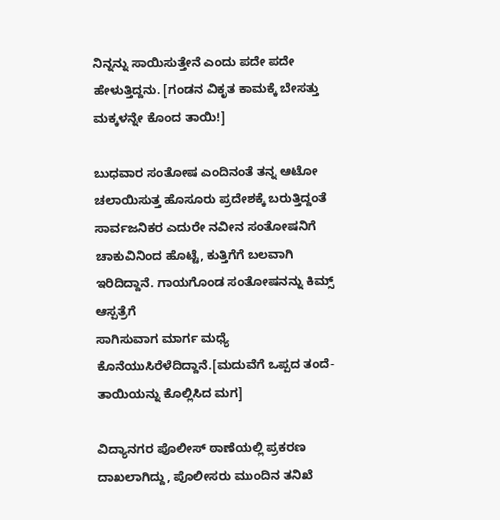ನಿನ್ನನ್ನು ಸಾಯಿಸುತ್ತೇನೆ ಎಂದು ಪದೇ ಪದೇ ಹೇಳುತ್ತಿದ್ದನು. [ಗಂಡನ ವಿಕೃತ ಕಾಮಕ್ಕೆ ಬೇಸತ್ತು ಮಕ್ಕಳನ್ನೇ ಕೊಂದ ತಾಯಿ!]

ಬುಧವಾರ ಸಂತೋಷ ಎಂದಿನಂತೆ ತನ್ನ ಆಟೋ ಚಲಾಯಿಸುತ್ತ ಹೊಸೂರು ಪ್ರದೇಶಕ್ಕೆ ಬರುತ್ತಿದ್ದಂತೆ ಸಾರ್ವಜನಿಕರ ಎದುರೇ ನವೀನ ಸಂತೋಷನಿಗೆ ಚಾಕುವಿನಿಂದ ಹೊಟ್ಟೆ, ಕುತ್ತಿಗೆಗೆ ಬಲವಾಗಿ ಇರಿದಿದ್ದಾನೆ. ಗಾಯಗೊಂಡ ಸಂತೋಷನನ್ನು ಕಿಮ್ಸ್ ಆಸ್ಪತ್ರೆಗೆ
ಸಾಗಿಸುವಾಗ ಮಾರ್ಗ ಮಧ್ಯೆ ಕೊನೆಯುಸಿರೆಳೆದಿದ್ದಾನೆ.[ಮದುವೆಗೆ ಒಪ್ಪದ ತಂದೆ-ತಾಯಿಯನ್ನು ಕೊಲ್ಲಿಸಿದ ಮಗ]

ವಿದ್ಯಾನಗರ ಪೊಲೀಸ್ ಠಾಣೆಯಲ್ಲಿ ಪ್ರಕರಣ ದಾಖಲಾಗಿದ್ದು, ಪೊಲೀಸರು ಮುಂದಿನ ತನಿಖೆ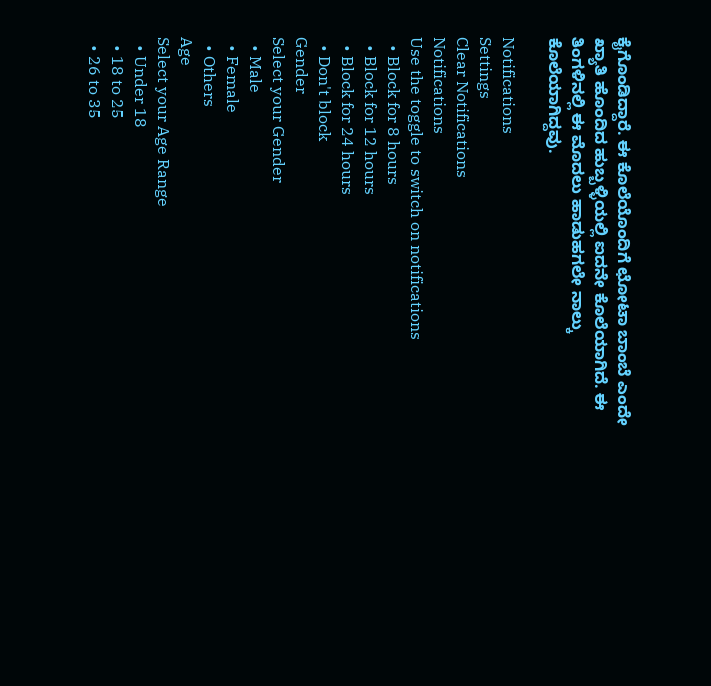ಕೈಗೊಂಡಿದ್ದಾರೆ. ಈ ಕೊಲೆಯೊಂದಿಗೆ ಛೋಟಾ ಬಾಂಬೆ ಎಂದೇ ಖ್ಯಾತಿ ಹೊಂದಿದ ಹುಬ್ಬಳ್ಳಿಯಲ್ಲಿ ಐದನೇ ಕೊಲೆಯಾಗಿದೆ. ಈ ತಿಂಗಳಿನಲ್ಲಿ ಈ ಮೊದಲು ಹಾಡುಹಗಲೇ ನಾಲ್ಕು ಕೊಲೆಯಾಗಿದ್ದವು.

Notifications
Settings
Clear Notifications
Notifications
Use the toggle to switch on notifications
  • Block for 8 hours
  • Block for 12 hours
  • Block for 24 hours
  • Don't block
Gender
Select your Gender
  • Male
  • Female
  • Others
Age
Select your Age Range
  • Under 18
  • 18 to 25
  • 26 to 35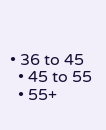• 36 to 45
  • 45 to 55
  • 55+